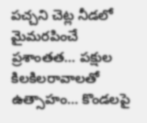పచ్చని చెట్ల నీడలో మైమరపించే ప్రశాంతత… పక్షుల కిలకిలరావాలతో ఉత్సాహం… కొండలపై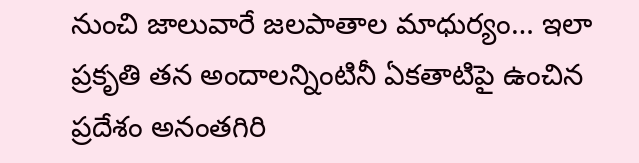నుంచి జాలువారే జలపాతాల మాధుర్యం… ఇలా ప్రకృతి తన అందాలన్నింటినీ ఏకతాటిపై ఉంచిన ప్రదేశం అనంతగిరి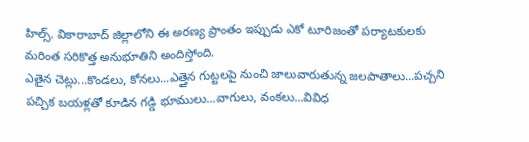హిల్స్. వికారాబాద్ జిల్లాలోని ఈ అరణ్య ప్రాంతం ఇప్పుడు ఎకో టూరిజంతో పర్యాటకులకు మరింత సరికొత్త అనుభూతిని అందిస్తోంది.
ఎతైన చెట్లు...కొండలు, కోనలు...ఎత్తైన గుట్టలపై నుంచి జాలువారుతున్న జలపాతాలు...పచ్చని పచ్చిక బయళ్లతో కూడిన గడ్డి భూములు...వాగులు, వంకలు...వివిధ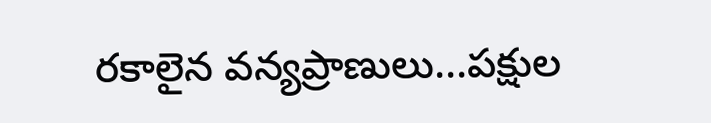రకాలైన వన్యప్రాణులు...పక్షుల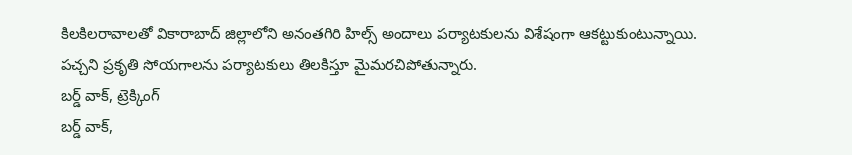కిలకిలరావాలతో వికారాబాద్ జిల్లాలోని అనంతగిరి హిల్స్ అందాలు పర్యాటకులను విశేషంగా ఆకట్టుకుంటున్నాయి. పచ్చని ప్రకృతి సోయగాలను పర్యాటకులు తిలకిస్తూ మైమరచిపోతున్నారు.
బర్డ్ వాక్, ట్రెక్కింగ్
బర్డ్ వాక్,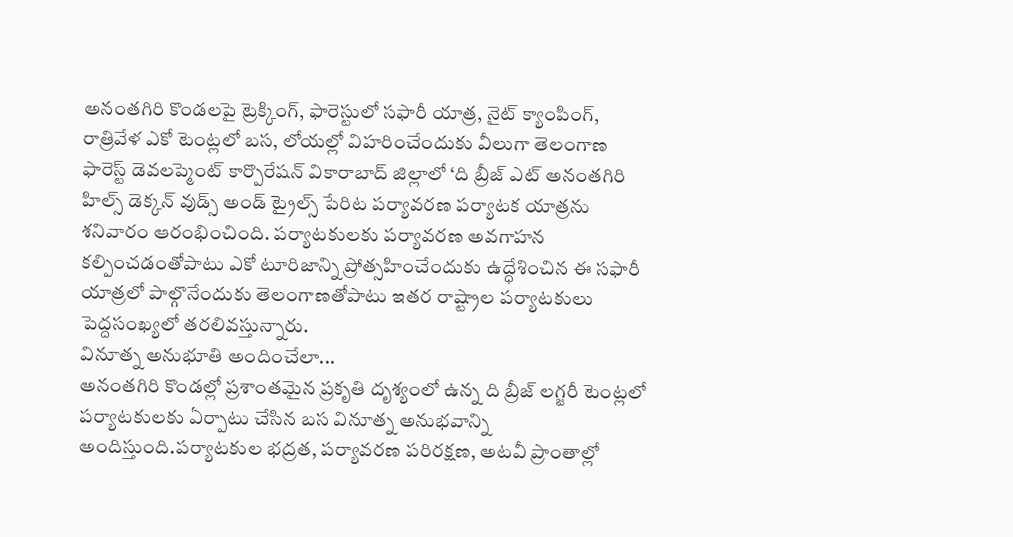అనంతగిరి కొండలపై ట్రెక్కింగ్, ఫారెస్టులో సఫారీ యాత్ర, నైట్ క్యాంపింగ్, రాత్రివేళ ఎకో టెంట్లలో బస, లోయల్లో విహరించేందుకు వీలుగా తెలంగాణ ఫారెస్ట్ డెవలప్మెంట్ కార్పొరేషన్ వికారాబాద్ జిల్లాలో ‘ది బ్రీజ్ ఎట్ అనంతగిరి హిల్స్ డెక్కన్ వుడ్స్ అండ్ ట్రైల్స్ పేరిట పర్యావరణ పర్యాటక యాత్రను శనివారం ఆరంభించింది. పర్యాటకులకు పర్యావరణ అవగాహన కల్పించడంతోపాటు ఎకో టూరిజాన్ని ప్రోత్సహించేందుకు ఉద్ధేశించిన ఈ సఫారీ యాత్రలో పాల్గొనేందుకు తెలంగాణతోపాటు ఇతర రాష్ట్రాల పర్యాటకులు పెద్దసంఖ్యలో తరలివస్తున్నారు.
వినూత్న అనుభూతి అందించేలా...
అనంతగిరి కొండల్లో ప్రశాంతమైన ప్రకృతి దృశ్యంలో ఉన్న ది బ్రీజ్ లగ్జరీ టెంట్లలో పర్యాటకులకు ఏర్పాటు చేసిన బస వినూత్న అనుభవాన్ని అందిస్తుంది.పర్యాటకుల భద్రత, పర్యావరణ పరిరక్షణ, అటవీ ప్రాంతాల్లో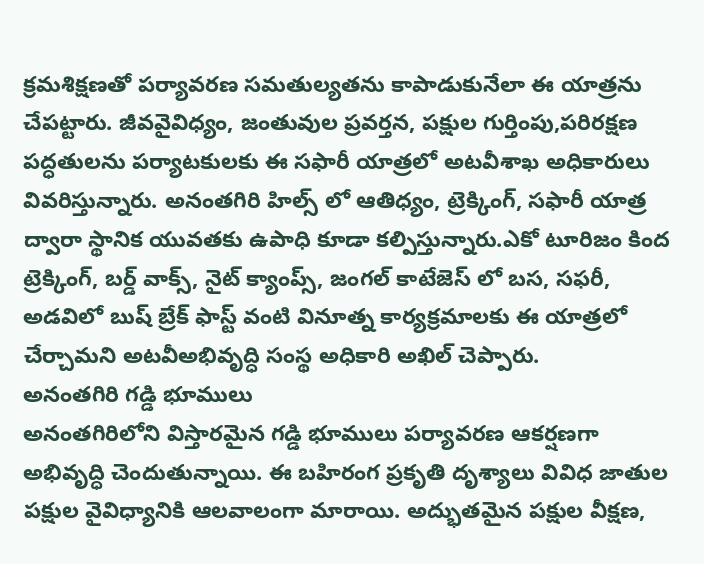క్రమశిక్షణతో పర్యావరణ సమతుల్యతను కాపాడుకునేలా ఈ యాత్రను చేపట్టారు. జీవవైవిధ్యం, జంతువుల ప్రవర్తన, పక్షుల గుర్తింపు,పరిరక్షణ పద్ధతులను పర్యాటకులకు ఈ సఫారీ యాత్రలో అటవీశాఖ అధికారులు వివరిస్తున్నారు. అనంతగిరి హిల్స్ లో ఆతిధ్యం, ట్రెక్కింగ్, సఫారీ యాత్ర ద్వారా స్థానిక యువతకు ఉపాధి కూడా కల్పిస్తున్నారు.ఎకో టూరిజం కింద ట్రెక్కింగ్, బర్డ్ వాక్స్, నైట్ క్యాంప్స్, జంగల్ కాటేజెస్ లో బస, సఫరీ, అడవిలో బుష్ బ్రేక్ ఫాస్ట్ వంటి వినూత్న కార్యక్రమాలకు ఈ యాత్రలో చేర్చామని అటవీఅభివృద్ధి సంస్థ అధికారి అఖిల్ చెప్పారు.
అనంతగిరి గడ్డి భూములు
అనంతగిరిలోని విస్తారమైన గడ్డి భూములు పర్యావరణ ఆకర్షణగా అభివృద్ధి చెందుతున్నాయి. ఈ బహిరంగ ప్రకృతి దృశ్యాలు వివిధ జాతుల పక్షుల వైవిధ్యానికి ఆలవాలంగా మారాయి. అద్భుతమైన పక్షుల వీక్షణ,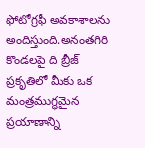ఫోటోగ్రఫీ అవకాశాలను అందిస్తుంది.అనంతగిరి కొండలపై ది బ్రీజ్ ప్రకృతిలో మీకు ఒక మంత్రముగ్ధమైన ప్రయాణాన్ని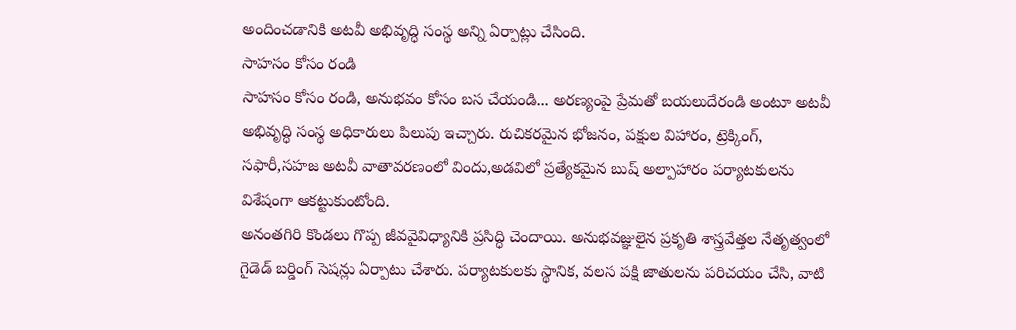అందించడానికి అటవీ అభివృద్ధి సంస్థ అన్ని ఏర్పాట్లు చేసింది.
సాహసం కోసం రండి
సాహసం కోసం రండి, అనుభవం కోసం బస చేయండి... అరణ్యంపై ప్రేమతో బయలుదేరండి అంటూ అటవీ అభివృద్ధి సంస్థ అధికారులు పిలుపు ఇచ్చారు. రుచికరమైన భోజనం, పక్షుల విహారం, ట్రెక్కింగ్, సఫారీ,సహజ అటవీ వాతావరణంలో విందు,అడవిలో ప్రత్యేకమైన బుష్ అల్పాహారం పర్యాటకులను విశేషంగా ఆకట్టుకుంటోంది.
అనంతగిరి కొండలు గొప్ప జీవవైవిధ్యానికి ప్రసిద్ధి చెందాయి. అనుభవజ్ఞులైన ప్రకృతి శాస్త్రవేత్తల నేతృత్వంలో గైడెడ్ బర్డింగ్ సెషన్లు ఏర్పాటు చేశారు. పర్యాటకులకు స్థానిక, వలస పక్షి జాతులను పరిచయం చేసి, వాటి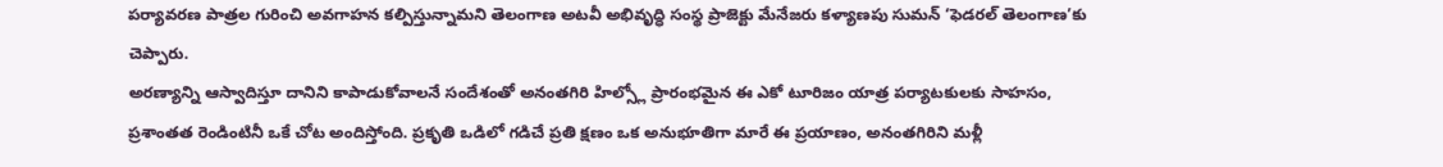పర్యావరణ పాత్రల గురించి అవగాహన కల్పిస్తున్నామని తెలంగాణ అటవీ అభివృద్ధి సంస్థ ప్రాజెక్టు మేనేజరు కళ్యాణపు సుమన్ ‘ఫెడరల్ తెలంగాణ’కు చెప్పారు.
అరణ్యాన్ని ఆస్వాదిస్తూ దానిని కాపాడుకోవాలనే సందేశంతో అనంతగిరి హిల్స్లో ప్రారంభమైన ఈ ఎకో టూరిజం యాత్ర పర్యాటకులకు సాహసం, ప్రశాంతత రెండింటినీ ఒకే చోట అందిస్తోంది. ప్రకృతి ఒడిలో గడిచే ప్రతి క్షణం ఒక అనుభూతిగా మారే ఈ ప్రయాణం, అనంతగిరిని మళ్లీ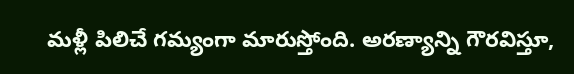మళ్లీ పిలిచే గమ్యంగా మారుస్తోంది. అరణ్యాన్ని గౌరవిస్తూ,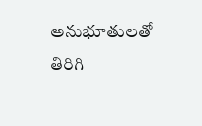అనుభూతులతో తిరిగి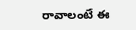రావాలంటే ఈ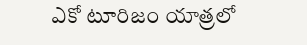ఎకో టూరిజం యాత్రలో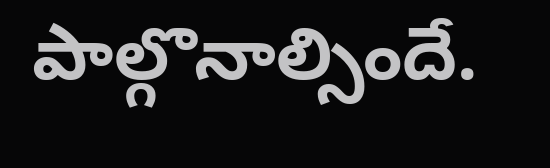పాల్గొనాల్సిందే.